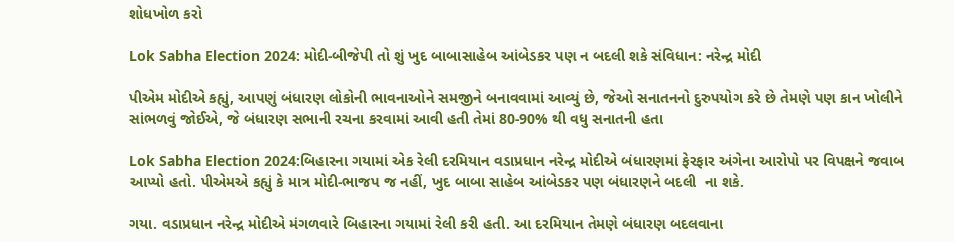શોધખોળ કરો

Lok Sabha Election 2024: મોદી-બીજેપી તો શું ખુદ બાબાસાહેબ આંબેડકર પણ ન બદલી શકે સંવિધાન: નરેન્દ્ર મોદી

પીએમ મોદીએ કહ્યું, આપણું બંધારણ લોકોની ભાવનાઓને સમજીને બનાવવામાં આવ્યું છે, જેઓ સનાતનનો દુરુપયોગ કરે છે તેમણે પણ કાન ખોલીને સાંભળવું જોઈએ, જે બંધારણ સભાની રચના કરવામાં આવી હતી તેમાં 80-90% થી વધુ સનાતની હતા

Lok Sabha Election 2024:બિહારના ગયામાં એક રેલી દરમિયાન વડાપ્રધાન નરેન્દ્ર મોદીએ બંધારણમાં ફેરફાર અંગેના આરોપો પર વિપક્ષને જવાબ આપ્યો હતો. પીએમએ કહ્યું કે માત્ર મોદી-ભાજપ જ નહીં, ખુદ બાબા સાહેબ આંબેડકર પણ બંધારણને બદલી  ના શકે.

ગયા. વડાપ્રધાન નરેન્દ્ર મોદીએ મંગળવારે બિહારના ગયામાં રેલી કરી હતી. આ દરમિયાન તેમણે બંધારણ બદલવાના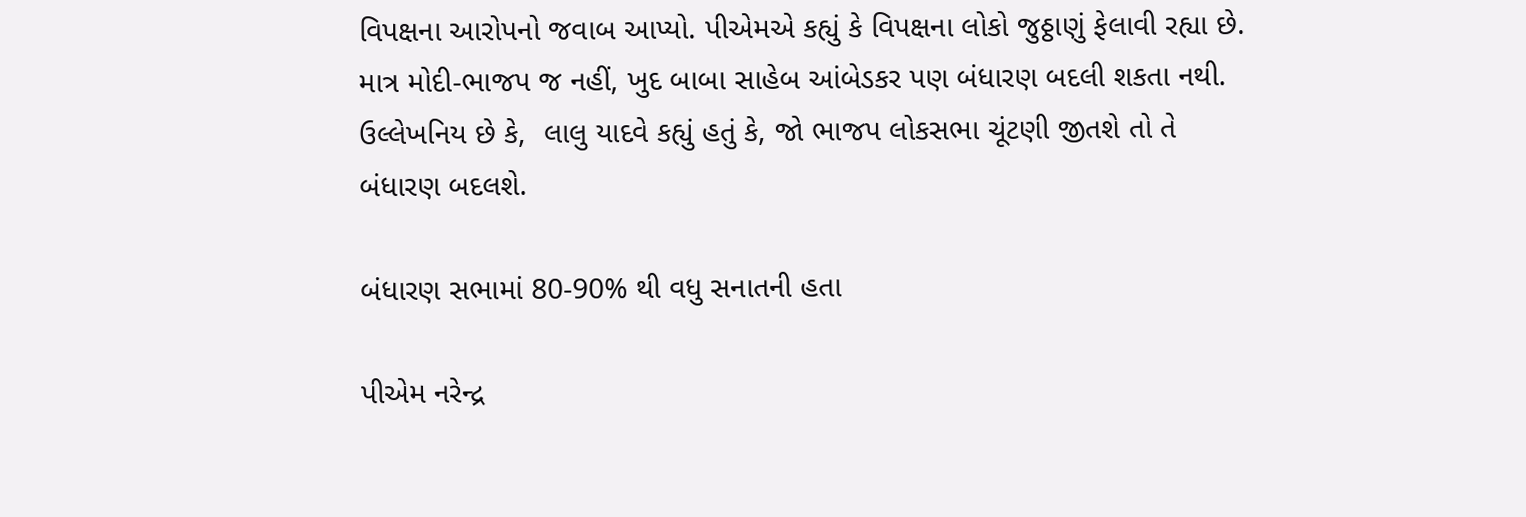વિપક્ષના આરોપનો જવાબ આપ્યો. પીએમએ કહ્યું કે વિપક્ષના લોકો જુઠ્ઠાણું ફેલાવી રહ્યા છે. માત્ર મોદી-ભાજપ જ નહીં, ખુદ બાબા સાહેબ આંબેડકર પણ બંધારણ બદલી શકતા નથી. ઉલ્લેખનિય છે કે,  લાલુ યાદવે કહ્યું હતું કે, જો ભાજપ લોકસભા ચૂંટણી જીતશે તો તે બંધારણ બદલશે.

બંધારણ સભામાં 80-90% થી વધુ સનાતની હતા

પીએમ નરેન્દ્ર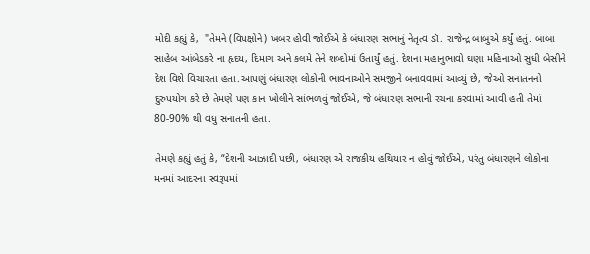મોદી કહ્યું કે,  "તેમને (વિપક્ષોને) ખબર હોવી જોઈએ કે બંધારણ સભાનું નેતૃત્વ ડૉ. રાજેન્દ્ર બાબુએ કર્યું હતું. બાબા સાહેબ આંબેડકરે ના હૃદય, દિમાગ અને કલમે તેને શબ્દોમાં ઉતાર્યું હતું. દેશના મહાનુભાવો ઘણા મહિનાઓ સુધી બેસીને દેશ વિશે વિચારતા હતા.આપણું બંધારણ લોકોની ભાવનાઓને સમજીને બનાવવામાં આવ્યું છે, જેઓ સનાતનનો દુરુપયોગ કરે છે તેમણે પણ કાન ખોલીને સાંભળવું જોઈએ, જે બંધારણ સભાની રચના કરવામાં આવી હતી તેમાં 80-90% થી વધુ સનાતની હતા.

તેમણે કહ્યું હતું કે, “દેશની આઝાદી પછી, બંધારણ એ રાજકીય હથિયાર ન હોવું જોઈએ, પરંતુ બંધારણને લોકોના મનમાં આદરના સ્વરૂપમાં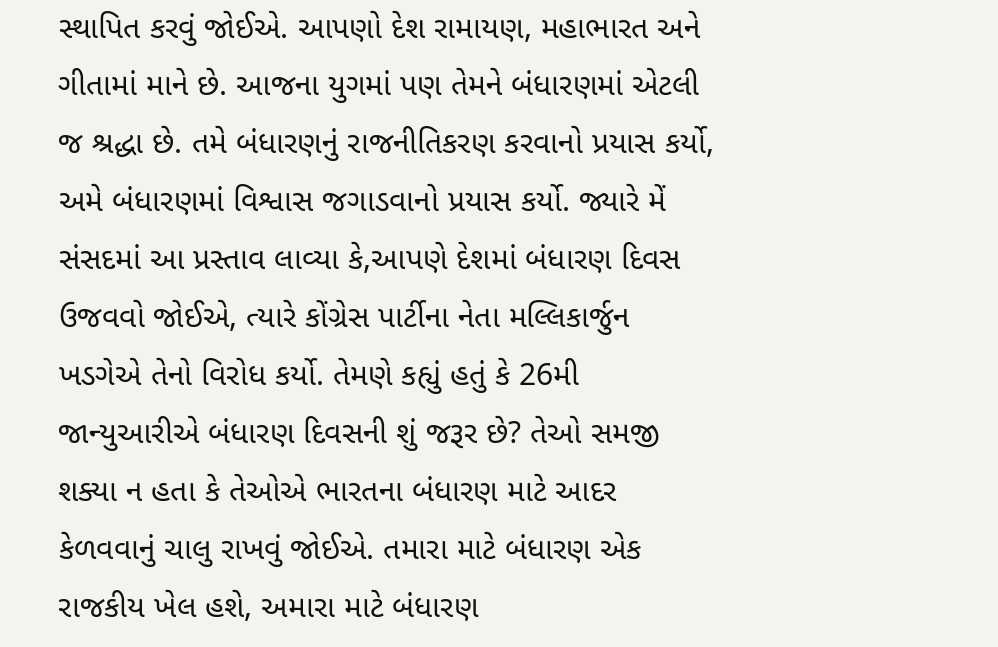સ્થાપિત કરવું જોઈએ. આપણો દેશ રામાયણ, મહાભારત અને ગીતામાં માને છે. આજના યુગમાં પણ તેમને બંધારણમાં એટલી જ શ્રદ્ધા છે. તમે બંધારણનું રાજનીતિકરણ કરવાનો પ્રયાસ કર્યો, અમે બંધારણમાં વિશ્વાસ જગાડવાનો પ્રયાસ કર્યો. જ્યારે મેં સંસદમાં આ પ્રસ્તાવ લાવ્યા કે,આપણે દેશમાં બંધારણ દિવસ ઉજવવો જોઈએ, ત્યારે કોંગ્રેસ પાર્ટીના નેતા મલ્લિકાર્જુન ખડગેએ તેનો વિરોધ કર્યો. તેમણે કહ્યું હતું કે 26મી જાન્યુઆરીએ બંધારણ દિવસની શું જરૂર છે? તેઓ સમજી શક્યા ન હતા કે તેઓએ ભારતના બંધારણ માટે આદર કેળવવાનું ચાલુ રાખવું જોઈએ. તમારા માટે બંધારણ એક રાજકીય ખેલ હશે, અમારા માટે બંધારણ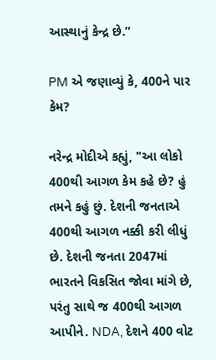આસ્થાનું કેન્દ્ર છે.”

PM એ જણાવ્યું કે, 400ને પાર કેમ?

નરેન્દ્ર મોદીએ કહ્યું, "આ લોકો 400થી આગળ કેમ કહે છે? હું તમને કહું છું. દેશની જનતાએ 400થી આગળ નક્કી કરી લીધું છે. દેશની જનતા 2047માં ભારતને વિકસિત જોવા માંગે છે, પરંતુ સાથે જ 400થી આગળ આપીને. NDA, દેશને 400 વોટ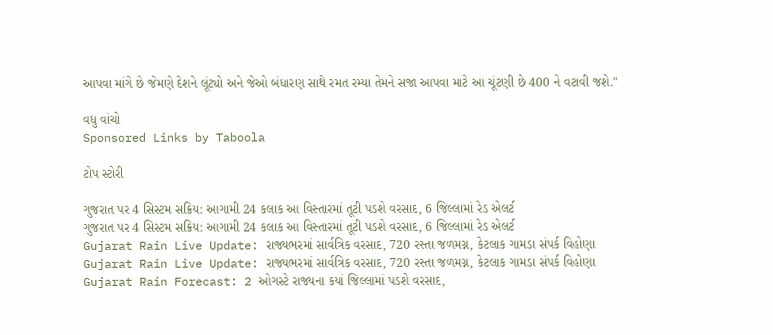આપવા માંગે છે જેમણે દેશને લૂંટ્યો અને જેઓ બંધારણ સાથે રમત રમ્યા તેમને સજા આપવા માટે આ ચૂંટણી છે 400 ને વટાવી જશે."

વધુ વાંચો
Sponsored Links by Taboola

ટોપ સ્ટોરી

ગુજરાત પર 4 સિસ્ટમ સક્રિય: આગામી 24 કલાક આ વિસ્તારમાં તૂટી પડશે વરસાદ, 6 જિલ્લામાં રેડ એલર્ટ
ગુજરાત પર 4 સિસ્ટમ સક્રિય: આગામી 24 કલાક આ વિસ્તારમાં તૂટી પડશે વરસાદ, 6 જિલ્લામાં રેડ એલર્ટ
Gujarat Rain Live Update: રાજ્યભરમાં સાર્વત્રિક વરસાદ, 720 રસ્તા જળમગ્ન, કેટલાક ગામડા સંપર્ક વિહોણા
Gujarat Rain Live Update: રાજ્યભરમાં સાર્વત્રિક વરસાદ, 720 રસ્તા જળમગ્ન, કેટલાક ગામડા સંપર્ક વિહોણા
Gujarat Rain Forecast: 2 ઓગસ્ટે રાજ્યના કયાં જિલ્લામાં પડશે વરસાદ,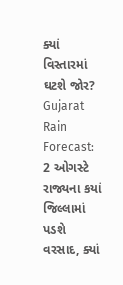ક્યાં વિસ્તારમાં ઘટશે જોર?
Gujarat Rain Forecast: 2 ઓગસ્ટે રાજ્યના કયાં જિલ્લામાં પડશે વરસાદ, ક્યાં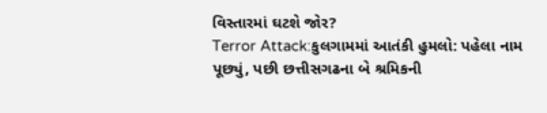વિસ્તારમાં ઘટશે જોર?
Terror Attack:કુલગામમાં આતંકી હુમલો: પહેલા નામ પૂછ્યું, પછી છત્તીસગઢના બે શ્રમિકની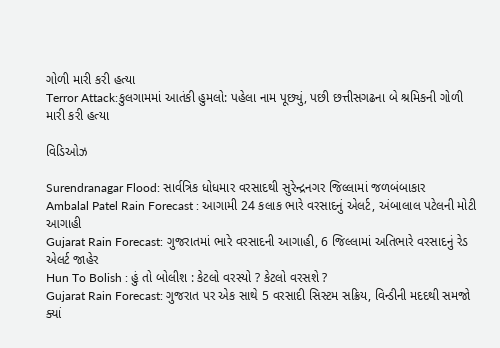ગોળી મારી કરી હત્યા
Terror Attack:કુલગામમાં આતંકી હુમલો: પહેલા નામ પૂછ્યું, પછી છત્તીસગઢના બે શ્રમિકની ગોળી મારી કરી હત્યા

વિડિઓઝ

Surendranagar Flood: સાર્વત્રિક ધોધમાર વરસાદથી સુરેન્દ્રનગર જિલ્લામાં જળબંબાકાર
Ambalal Patel Rain Forecast : આગામી 24 કલાક ભારે વરસાદનું એલર્ટ, અંબાલાલ પટેલની મોટી આગાહી
Gujarat Rain Forecast: ગુજરાતમાં ભારે વરસાદની આગાહી, 6 જિલ્લામાં અતિભારે વરસાદનું રેડ એલર્ટ જાહેર
Hun To Bolish : હું તો બોલીશ : કેટલો વરસ્યો ? કેટલો વરસશે ?
Gujarat Rain Forecast: ગુજરાત પર એક સાથે 5 વરસાદી સિસ્ટમ સક્રિય, વિન્ડીની મદદથી સમજો ક્યાં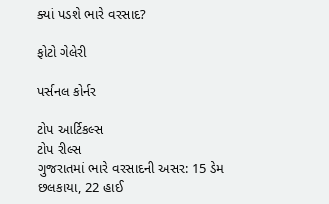ક્યાં પડશે ભારે વરસાદ?

ફોટો ગેલેરી

પર્સનલ કોર્નર

ટોપ આર્ટિકલ્સ
ટોપ રીલ્સ
ગુજરાતમાં ભારે વરસાદની અસર: 15 ડેમ છલકાયા, 22 હાઈ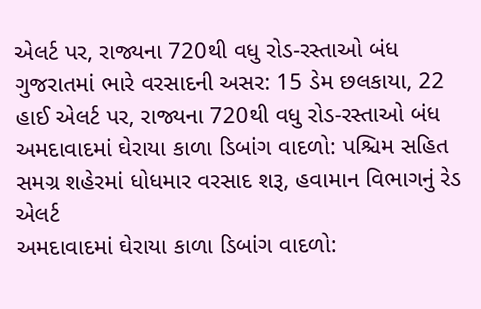એલર્ટ પર, રાજ્યના 720થી વધુ રોડ-રસ્તાઓ બંધ
ગુજરાતમાં ભારે વરસાદની અસર: 15 ડેમ છલકાયા, 22 હાઈ એલર્ટ પર, રાજ્યના 720થી વધુ રોડ-રસ્તાઓ બંધ
અમદાવાદમાં ઘેરાયા કાળા ડિબાંગ વાદળો: પશ્ચિમ સહિત સમગ્ર શહેરમાં ધોધમાર વરસાદ શરૂ, હવામાન વિભાગનું રેડ એલર્ટ
અમદાવાદમાં ઘેરાયા કાળા ડિબાંગ વાદળો: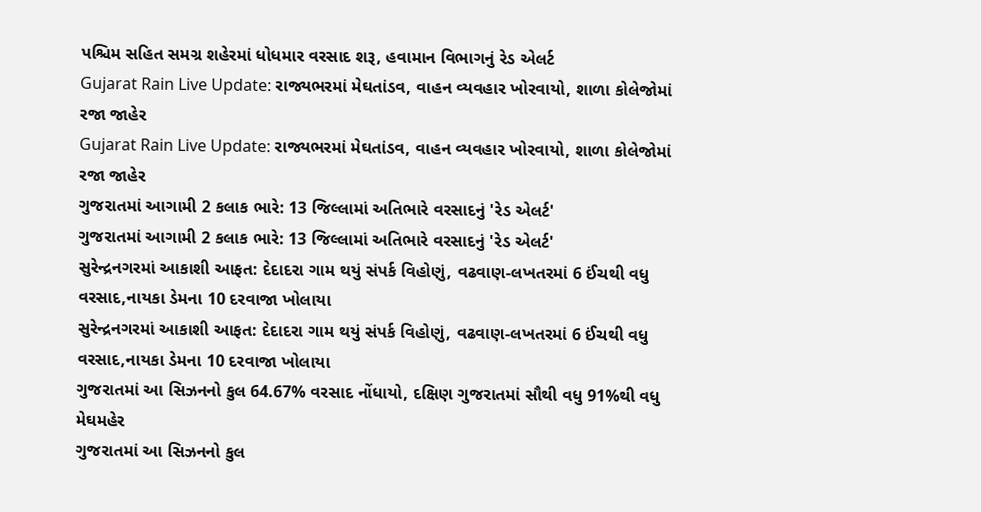પશ્ચિમ સહિત સમગ્ર શહેરમાં ધોધમાર વરસાદ શરૂ, હવામાન વિભાગનું રેડ એલર્ટ
Gujarat Rain Live Update: રાજ્યભરમાં મેઘતાંડવ, વાહન વ્યવહાર ખોરવાયો, શાળા કોલેજોમાં રજા જાહેર
Gujarat Rain Live Update: રાજ્યભરમાં મેઘતાંડવ, વાહન વ્યવહાર ખોરવાયો, શાળા કોલેજોમાં રજા જાહેર
ગુજરાતમાં આગામી 2 કલાક ભારે: 13 જિલ્લામાં અતિભારે વરસાદનું 'રેડ એલર્ટ'
ગુજરાતમાં આગામી 2 કલાક ભારે: 13 જિલ્લામાં અતિભારે વરસાદનું 'રેડ એલર્ટ'
સુરેન્દ્રનગરમાં આકાશી આફત: દેદાદરા ગામ થયું સંપર્ક વિહોણું, વઢવાણ-લખતરમાં 6 ઈંચથી વધુ વરસાદ,નાયકા ડેમના 10 દરવાજા ખોલાયા
સુરેન્દ્રનગરમાં આકાશી આફત: દેદાદરા ગામ થયું સંપર્ક વિહોણું, વઢવાણ-લખતરમાં 6 ઈંચથી વધુ વરસાદ,નાયકા ડેમના 10 દરવાજા ખોલાયા
ગુજરાતમાં આ સિઝનનો કુલ 64.67% વરસાદ નોંધાયો, દક્ષિણ ગુજરાતમાં સૌથી વધુ 91%થી વધુ મેઘમહેર
ગુજરાતમાં આ સિઝનનો કુલ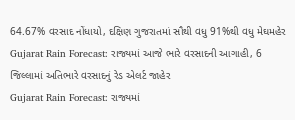64.67% વરસાદ નોંધાયો, દક્ષિણ ગુજરાતમાં સૌથી વધુ 91%થી વધુ મેઘમહેર
Gujarat Rain Forecast: રાજ્યમાં આજે ભારે વરસાદની આગાહી, 6 જિલ્લામાં અતિભારે વરસાદનું રેડ એલર્ટ જાહેર
Gujarat Rain Forecast: રાજ્યમાં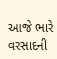આજે ભારે વરસાદની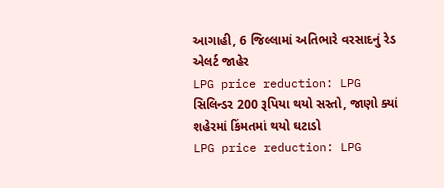આગાહી, 6 જિલ્લામાં અતિભારે વરસાદનું રેડ એલર્ટ જાહેર
LPG price reduction: LPG સિલિન્ડર 200 રૂપિયા થયો સસ્તો, જાણો ક્યાં શહેરમાં કિંમતમાં થયો ઘટાડો
LPG price reduction: LPG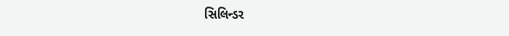સિલિન્ડર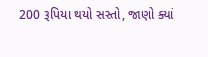200 રૂપિયા થયો સસ્તો, જાણો ક્યાં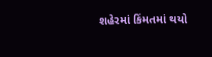શહેરમાં કિંમતમાં થયો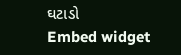ઘટાડો
Embed widget